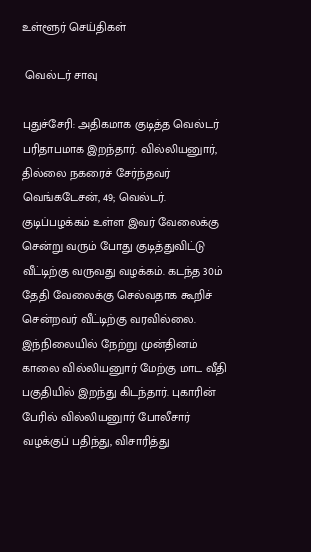உள்ளூர் செய்திகள்

 வெல்டர் சாவு

புதுச்சேரி: அதிகமாக குடித்த வெல்டர் பரிதாபமாக இறந்தார். வில்லியனுார், தில்லை நகரைச் சேர்ந்தவர் வெங்கடேசன், 49; வெல்டர். குடிப்பழக்கம் உள்ள இவர் வேலைக்கு சென்று வரும் போது குடித்துவிட்டு வீட்டிற்கு வருவது வழக்கம். கடந்த 30ம் தேதி வேலைக்கு செல்வதாக கூறிச் சென்றவர் வீட்டிற்கு வரவில்லை. இந்நிலையில் நேற்று முன்தினம் காலை வில்லியனுார் மேற்கு மாட வீதி பகுதியில் இறந்து கிடந்தார். புகாரின் பேரில் வில்லியனுார் போலீசார் வழக்குப் பதிந்து, விசாரித்து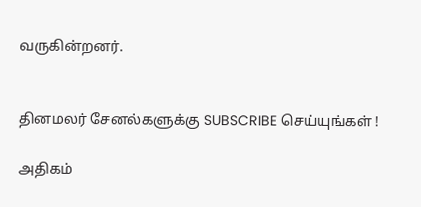வருகின்றனர்.


தினமலர் சேனல்களுக்கு SUBSCRIBE செய்யுங்கள் !

அதிகம்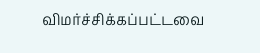விமர்ச்சிக்கப்பட்டவை